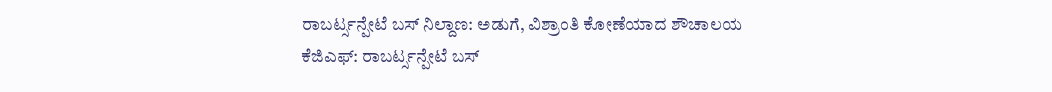ರಾಬರ್ಟ್ಸನ್ಪೇಟೆ ಬಸ್ ನಿಲ್ದಾಣ: ಅಡುಗೆ, ವಿಶ್ರಾಂತಿ ಕೋಣೆಯಾದ ಶೌಚಾಲಯ
ಕೆಜಿಎಫ್: ರಾಬರ್ಟ್ಸನ್ಪೇಟೆ ಬಸ್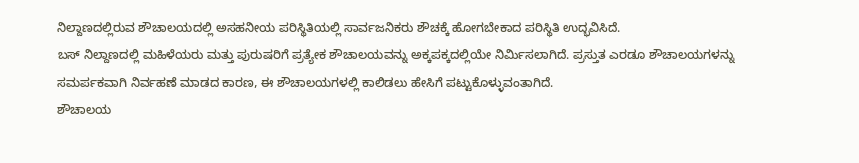ನಿಲ್ದಾಣದಲ್ಲಿರುವ ಶೌಚಾಲಯದಲ್ಲಿ ಅಸಹನೀಯ ಪರಿಸ್ಥಿತಿಯಲ್ಲಿ ಸಾರ್ವಜನಿಕರು ಶೌಚಕ್ಕೆ ಹೋಗಬೇಕಾದ ಪರಿಸ್ಥಿತಿ ಉದ್ಭವಿಸಿದೆ.
ಬಸ್ ನಿಲ್ದಾಣದಲ್ಲಿ ಮಹಿಳೆಯರು ಮತ್ತು ಪುರುಷರಿಗೆ ಪ್ರತ್ಯೇಕ ಶೌಚಾಲಯವನ್ನು ಅಕ್ಕಪಕ್ಕದಲ್ಲಿಯೇ ನಿರ್ಮಿಸಲಾಗಿದೆ. ಪ್ರಸ್ತುತ ಎರಡೂ ಶೌಚಾಲಯಗಳನ್ನು ಸಮರ್ಪಕವಾಗಿ ನಿರ್ವಹಣೆ ಮಾಡದ ಕಾರಣ, ಈ ಶೌಚಾಲಯಗಳಲ್ಲಿ ಕಾಲಿಡಲು ಹೇಸಿಗೆ ಪಟ್ಟುಕೊಳ್ಳುವಂತಾಗಿದೆ.
ಶೌಚಾಲಯ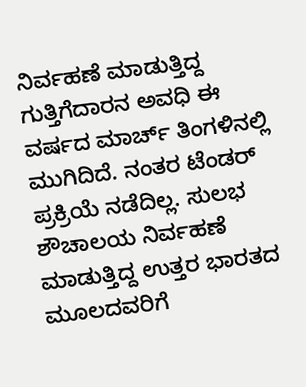ನಿರ್ವಹಣೆ ಮಾಡುತ್ತಿದ್ದ ಗುತ್ತಿಗೆದಾರನ ಅವಧಿ ಈ ವರ್ಷದ ಮಾರ್ಚ್ ತಿಂಗಳಿನಲ್ಲಿ ಮುಗಿದಿದೆ. ನಂತರ ಟೆಂಡರ್ ಪ್ರಕ್ರಿಯೆ ನಡೆದಿಲ್ಲ. ಸುಲಭ ಶೌಚಾಲಯ ನಿರ್ವಹಣೆ ಮಾಡುತ್ತಿದ್ದ ಉತ್ತರ ಭಾರತದ ಮೂಲದವರಿಗೆ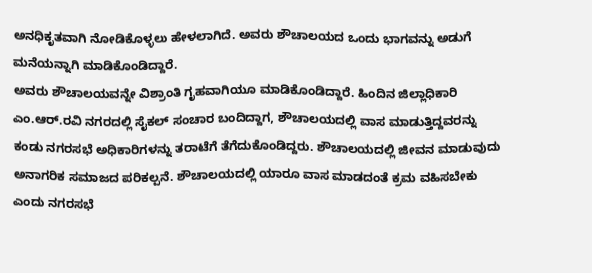ಅನಧಿಕೃತವಾಗಿ ನೋಡಿಕೊಳ್ಳಲು ಹೇಳಲಾಗಿದೆ. ಅವರು ಶೌಚಾಲಯದ ಒಂದು ಭಾಗವನ್ನು ಅಡುಗೆ ಮನೆಯನ್ನಾಗಿ ಮಾಡಿಕೊಂಡಿದ್ದಾರೆ.
ಅವರು ಶೌಚಾಲಯವನ್ನೇ ವಿಶ್ರಾಂತಿ ಗೃಹವಾಗಿಯೂ ಮಾಡಿಕೊಂಡಿದ್ದಾರೆ. ಹಿಂದಿನ ಜಿಲ್ಲಾಧಿಕಾರಿ ಎಂ.ಆರ್.ರವಿ ನಗರದಲ್ಲಿ ಸೈಕಲ್ ಸಂಚಾರ ಬಂದಿದ್ದಾಗ, ಶೌಚಾಲಯದಲ್ಲಿ ವಾಸ ಮಾಡುತ್ತಿದ್ದವರನ್ನು ಕಂಡು ನಗರಸಭೆ ಅಧಿಕಾರಿಗಳನ್ನು ತರಾಟೆಗೆ ತೆಗೆದುಕೊಂಡಿದ್ದರು. ಶೌಚಾಲಯದಲ್ಲಿ ಜೀವನ ಮಾಡುವುದು ಅನಾಗರಿಕ ಸಮಾಜದ ಪರಿಕಲ್ಪನೆ. ಶೌಚಾಲಯದಲ್ಲಿ ಯಾರೂ ವಾಸ ಮಾಡದಂತೆ ಕ್ರಮ ವಹಿಸಬೇಕು ಎಂದು ನಗರಸಭೆ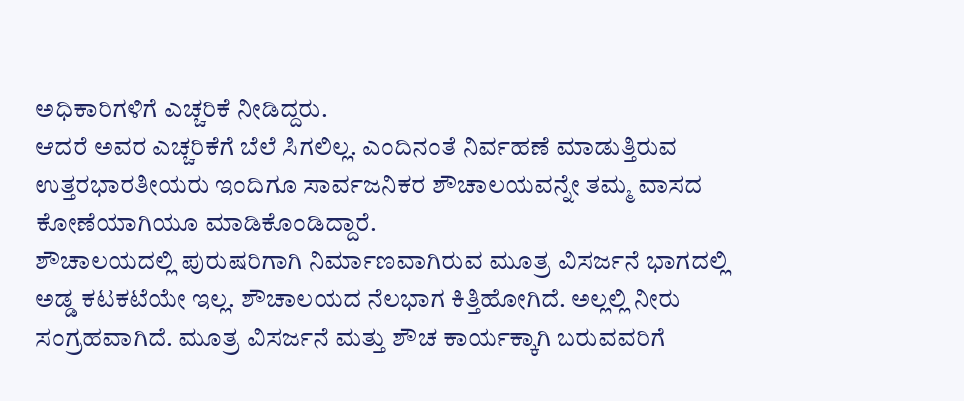ಅಧಿಕಾರಿಗಳಿಗೆ ಎಚ್ಚರಿಕೆ ನೀಡಿದ್ದರು.
ಆದರೆ ಅವರ ಎಚ್ಚರಿಕೆಗೆ ಬೆಲೆ ಸಿಗಲಿಲ್ಲ. ಎಂದಿನಂತೆ ನಿರ್ವಹಣೆ ಮಾಡುತ್ತಿರುವ ಉತ್ತರಭಾರತೀಯರು ಇಂದಿಗೂ ಸಾರ್ವಜನಿಕರ ಶೌಚಾಲಯವನ್ನೇ ತಮ್ಮ ವಾಸದ ಕೋಣೆಯಾಗಿಯೂ ಮಾಡಿಕೊಂಡಿದ್ದಾರೆ.
ಶೌಚಾಲಯದಲ್ಲಿ ಪುರುಷರಿಗಾಗಿ ನಿರ್ಮಾಣವಾಗಿರುವ ಮೂತ್ರ ವಿಸರ್ಜನೆ ಭಾಗದಲ್ಲಿ ಅಡ್ಡ ಕಟಕಟೆಯೇ ಇಲ್ಲ. ಶೌಚಾಲಯದ ನೆಲಭಾಗ ಕಿತ್ತಿಹೋಗಿದೆ. ಅಲ್ಲಲ್ಲಿ ನೀರು ಸಂಗ್ರಹವಾಗಿದೆ. ಮೂತ್ರ ವಿಸರ್ಜನೆ ಮತ್ತು ಶೌಚ ಕಾರ್ಯಕ್ಕಾಗಿ ಬರುವವರಿಗೆ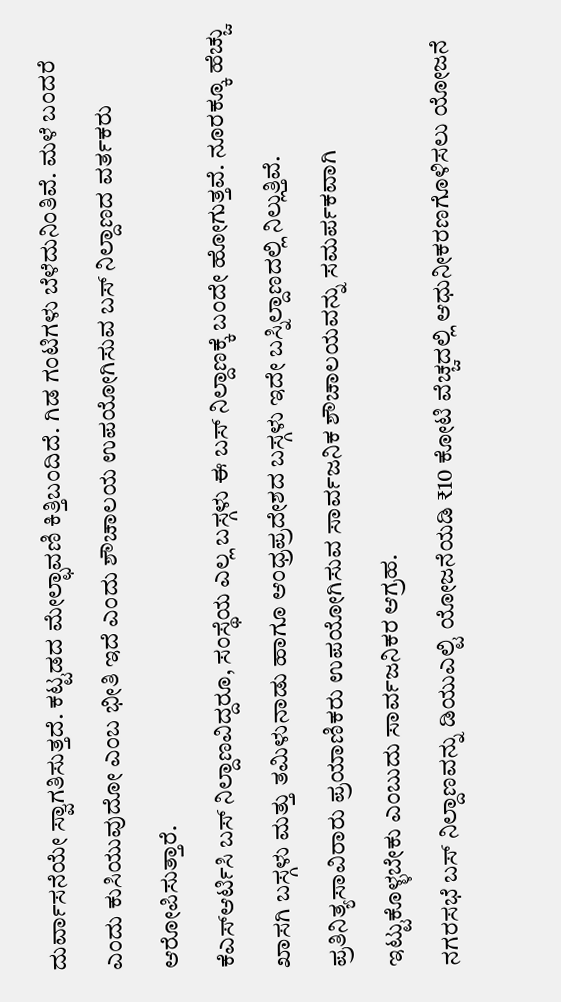ದುರ್ವಾಸನೆಯೇ ಸ್ವಾಗತಿಸುತ್ತದೆ. ಕಟ್ಟಡದ ಮೇಲ್ಛಾವಣಿ ಕಿತ್ತಿಬಂದಿದೆ. ಗಿಡ ಗಂಟಿಗಳು ಬೆಳೆದುನಿಂತಿವೆ. ಮಳೆ ಬಂದರೆ ಎಂದು ಕುಸಿಯುವುದೋ ಎಂಬ ಭೀತಿ ಇದೆ ಎಂದು ಶೌಚಾಲಯ ಉಪಯೋಗಿಸುವ ಬಸ್ ನಿಲ್ದಾಣದ ವರ್ತಕರು ಆರೋಪಿಸುತ್ತಾರೆ.
ಕೆಎಸ್ಆರ್ಟಿಸಿ ಬಸ್ ನಿಲ್ದಾಣವಿದ್ದರೂ, ಸಂಸ್ಥೆಯ ಎಲ್ಲ ಬಸ್ಗಳು ಈ ಬಸ್ ನಿಲ್ದಾಣಕ್ಕೆ ಬಂದೇ ಹೋಗುತ್ತವೆ. ನೂರಕ್ಕೂ ಹೆಚ್ಚು ಖಾಸಗಿ ಬಸ್ಗಳು ಮತ್ತು ತಮಿಳುನಾಡು ಹಾಗೂ ಆಂಧ್ರಪ್ರದೇಶದ ಬಸ್ಗಳು ಇದೇ ಬಸ್ನಿಲ್ದಾಣದಲ್ಲಿ ನಿಲ್ಲುತ್ತಿವೆ. ಪ್ರತಿನಿತ್ಯಸಾವಿರಾರು ಪ್ರಯಾಣಿಕರು ಉಪಯೋಗಿಸುವ ಸಾರ್ವಜನಿಕ ಶೌಚಾಲಯವನ್ನು ಸಮರ್ಪಕವಾಗಿ ಇಟ್ಟುಕೊಳ್ಳಬೇಕು ಎಂಬುದು ಸಾರ್ವಜನಿಕರ ಆಗ್ರಹ.
ನಗರಸಭೆ ಬಸ್ ನಿಲ್ದಾಣವನ್ನು ಡಿಯುಎಲ್ಟಿ ಯೋಜನೆಯಡಿ ₹10 ಕೋಟಿ ವೆಚ್ಚದಲ್ಲಿ ಆಧುನೀಕರಣಗೊಳಿಸಲು ಯೋಜನೆ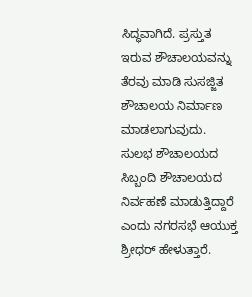ಸಿದ್ಧವಾಗಿದೆ. ಪ್ರಸ್ತುತ ಇರುವ ಶೌಚಾಲಯವನ್ನು ತೆರವು ಮಾಡಿ ಸುಸಜ್ಜಿತ ಶೌಚಾಲಯ ನಿರ್ಮಾಣ ಮಾಡಲಾಗುವುದು. ಸುಲಭ ಶೌಚಾಲಯದ ಸಿಬ್ಬಂದಿ ಶೌಚಾಲಯದ ನಿರ್ವಹಣೆ ಮಾಡುತ್ತಿದ್ದಾರೆ ಎಂದು ನಗರಸಭೆ ಆಯುಕ್ತ ಶ್ರೀಧರ್ ಹೇಳುತ್ತಾರೆ.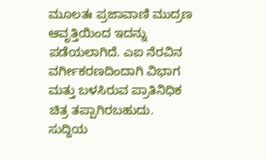ಮೂಲತಃ ಪ್ರಜಾವಾಣಿ ಮುದ್ರಣ ಆವೃತ್ತಿಯಿಂದ ಇದನ್ನು ಪಡೆಯಲಾಗಿದೆ. ಎಐ ನೆರವಿನ ವರ್ಗೀಕರಣದಿಂದಾಗಿ ವಿಭಾಗ ಮತ್ತು ಬಳಸಿರುವ ಪ್ರಾತಿನಿಧಿಕ ಚಿತ್ರ ತಪ್ಪಾಗಿರಬಹುದು. ಸುದ್ದಿಯ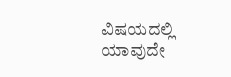ವಿಷಯದಲ್ಲಿ ಯಾವುದೇ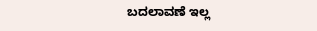ಬದಲಾವಣೆ ಇಲ್ಲ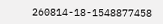260814-18-1548877458